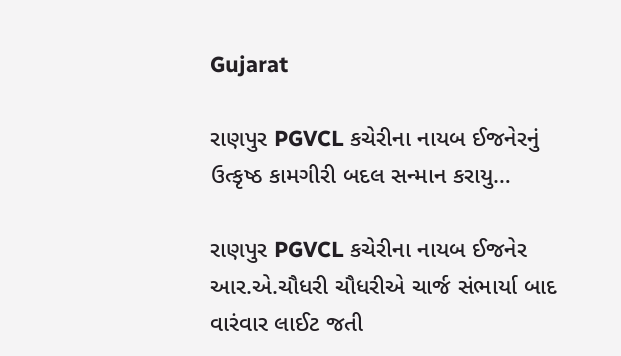Gujarat

રાણપુર PGVCL કચેરીના નાયબ ઈજનેરનું ઉત્કૃષ્ઠ કામગીરી બદલ સન્માન કરાયુ…

રાણપુર PGVCL કચેરીના નાયબ ઈજનેર આર.એ.ચૌધરી ચૌધરીએ ચાર્જ સંભાર્યા બાદ વારંવાર લાઈટ જતી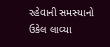રહેવાની સમસ્યાનો ઉકેલ લાવ્યા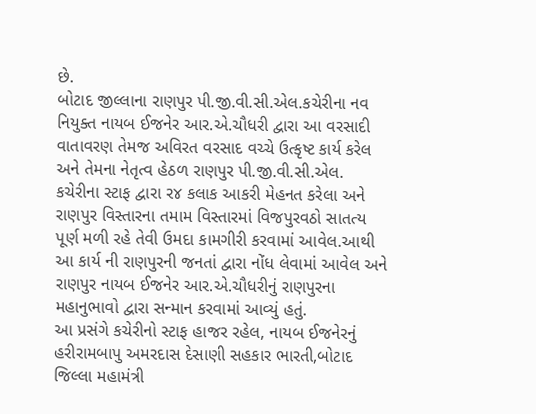છે.
બોટાદ જીલ્લાના રાણપુર પી.જી.વી.સી.એલ.કચેરીના નવ નિયુક્ત નાયબ ઈજનેર આર.એ.ચૌધરી દ્વારા આ વરસાદી વાતાવરણ તેમજ અવિરત વરસાદ વચ્ચે ઉત્કૃષ્ટ કાર્ય કરેલ અને તેમના નેતૃત્વ હેઠળ રાણપુર પી.જી.વી.સી.એલ. કચેરીના સ્ટાફ દ્વારા ર૪ કલાક આકરી મેહનત કરેલા અને રાણપુર વિસ્તારના તમામ વિસ્તારમાં વિજપુરવઠો સાતત્ય પૂર્ણ મળી રહે તેવી ઉમદા કામગીરી કરવામાં આવેલ.આથી આ કાર્ય ની રાણપુરની જનતાં દ્વારા નોંધ લેવામાં આવેલ અને રાણપુર નાયબ ઈજનેર આર.એ.ચૌધરીનું રાણપુરના મહાનુભાવો દ્વારા સન્માન કરવામાં આવ્યું હતું.
આ પ્રસંગે કચેરીનો સ્ટાફ હાજર રહેલ, નાયબ ઈજનેરનું હરીરામબાપુ અમરદાસ દેસાણી સહકાર ભારતી,બોટાદ જિલ્લા મહામંત્રી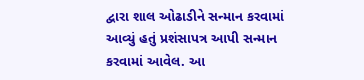દ્વારા શાલ ઓઢાડીને સન્માન કરવામાં આવ્યું હતું પ્રશંસાપત્ર આપી સન્માન કરવામાં આવેલ. આ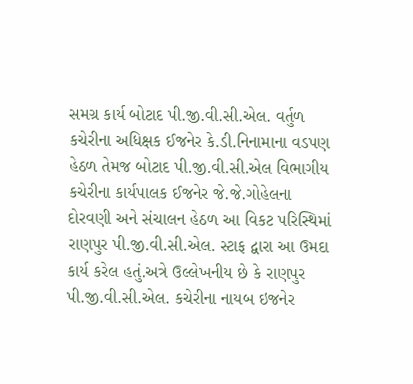સમગ્ર કાર્ય બોટાદ પી.જી.વી.સી.એલ. વર્તુળ કચેરીના અધિક્ષક ઈજનેર કે.ડી.નિનામાના વડપણ હેઠળ તેમજ બોટાદ પી.જી.વી.સી.એલ વિભાગીય કચેરીના કાર્યપાલક ઈજનેર જે.જે.ગોહેલના દોરવણી અને સંચાલન હેઠળ આ વિકટ પરિસ્થિમાં રાણપુર પી.જી.વી.સી.એલ. સ્ટાફ દ્વારા આ ઉમદા કાર્ય કરેલ હતું.અત્રે ઉલ્લેખનીય છે કે રાણપુર પી.જી.વી.સી.એલ. કચેરીના નાયબ ઇજનેર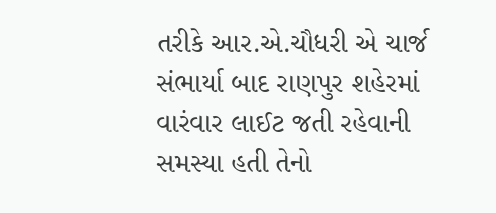તરીકે આર.એ.ચૌધરી એ ચાર્જ સંભાર્યા બાદ રાણપુર શહેરમાં વારંવાર લાઈટ જતી રહેવાની સમસ્યા હતી તેનો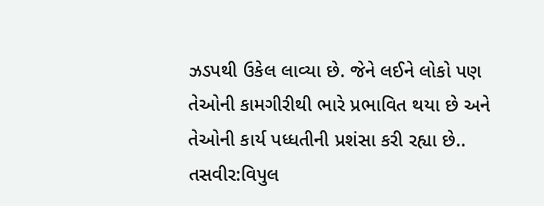ઝડપથી ઉકેલ લાવ્યા છે. જેને લઈને લોકો પણ તેઓની કામગીરીથી ભારે પ્રભાવિત થયા છે અને તેઓની કાર્ય પધ્ધતીની પ્રશંસા કરી રહ્યા છે..
તસવીર:વિપુલ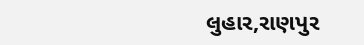લુહાર,રાણપુર